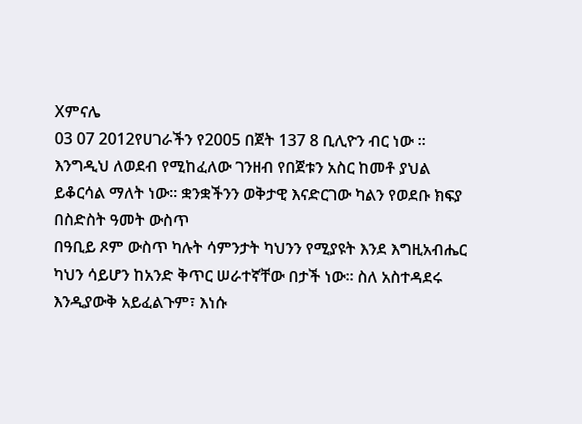Xምናሌ
03 07 2012የሀገራችን የ2005 በጀት 137 8 ቢሊዮን ብር ነው ፡፡ እንግዲህ ለወደብ የሚከፈለው ገንዘብ የበጀቱን አስር ከመቶ ያህል ይቆርሳል ማለት ነው፡፡ ቋንቋችንን ወቅታዊ እናድርገው ካልን የወደቡ ክፍያ በስድስት ዓመት ውስጥ
በዓቢይ ጾም ውስጥ ካሉት ሳምንታት ካህንን የሚያዩት እንደ እግዚአብሔር ካህን ሳይሆን ከአንድ ቅጥር ሠራተኛቸው በታች ነው፡፡ ስለ አስተዳደሩ እንዲያውቅ አይፈልጉም፣ እነሱ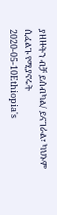ያዘዙትን ብቻ ይሰብካል/ ይናገራል፣ ካህኑም ሲፈልጉ የሚያኖሩት
2020-05-10Ethiopia's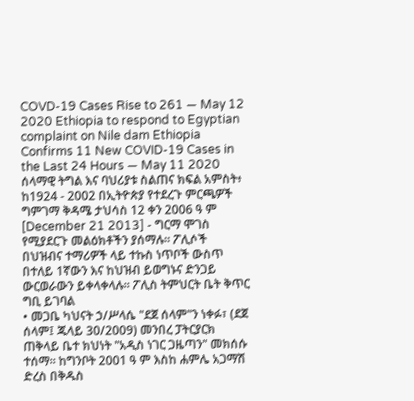COVD-19 Cases Rise to 261 — May 12 2020 Ethiopia to respond to Egyptian complaint on Nile dam Ethiopia Confirms 11 New COVID-19 Cases in the Last 24 Hours — May 11 2020
ሰላማዊ ትግል እና ባህሪያቱ ስልጠና ክፍል አምስት፥ ከ1924 - 2002 በኢትዮጵያ የተደረጉ ምርጫዎች ግምገማ ቅዳሜ ታህሳስ 12 ቀን 2006 ዓ ም [December 21 2013] - ግርማ ሞገስ
የሚያደርጉ መልዕክቶችን ያሰማሉ። ፖሊሶች በህዝብና ተማሪዎች ላይ ተኩስ ነጥቦች ውስጥ በተለይ 1ኛውን እና ከህዝብ ይወግኑና ድንጋይ ውርወራውን ይቀላቀላሉ። ፖሊስ ትምህርት ቤት ቅጥር ግቢ ይገባል
• መጋቤ ካህናት ኃ/ሥላሴ "ደጀ ሰላም"ን ነቀፉ፣ (ደጀ ሰላም፤ ጁላይ 30/2009) መንበረ ፓትርያርክ ጠቅላይ ቤተ ክህነት "አዲስ ነገር ጋዜጣን" መክሰሱ ተሰማ። ከግንቦት 2001 ዓ ም እስከ ሐምሌ አጋማሽ ድረስ በቅዱስ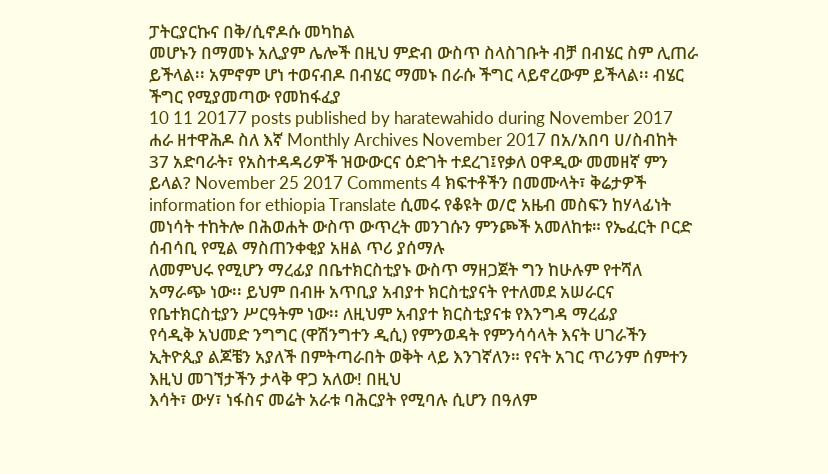ፓትርያርኩና በቅ/ሲኖዶሱ መካከል
መሆኑን በማመኑ አሊያም ሌሎች በዚህ ምድብ ውስጥ ስላስገቡት ብቻ በብሄር ስም ሊጠራ ይችላል፡፡ አምኖም ሆነ ተወናብዶ በብሄር ማመኑ በራሱ ችግር ላይኖረውም ይችላል፡፡ ብሄር ችግር የሚያመጣው የመከፋፈያ
10 11 20177 posts published by haratewahido during November 2017 ሐራ ዘተዋሕዶ ስለ እኛ Monthly Archives November 2017 በአ/አበባ ሀ/ስብከት 37 አድባራት፣ የአስተዳዳሪዎች ዝውውርና ዕድገት ተደረገ፤የቃለ ዐዋዲው መመዘኛ ምን ይላል? November 25 2017 Comments 4 ክፍተቶችን በመሙላት፣ ቅሬታዎች
information for ethiopia Translate ሲመሩ የቆዩት ወ/ሮ አዜብ መስፍን ከሃላፊነት መነሳት ተከትሎ በሕወሐት ውስጥ ውጥረት መንገሱን ምንጮች አመለከቱ። የኤፈርት ቦርድ ሰብሳቢ የሚል ማስጠንቀቂያ አዘል ጥሪ ያሰማሉ
ለመምህሩ የሚሆን ማረፊያ በቤተክርስቲያኑ ውስጥ ማዘጋጀት ግን ከሁሉም የተሻለ አማራጭ ነው፡፡ ይህም በብዙ አጥቢያ አብያተ ክርስቲያናት የተለመደ አሠራርና የቤተክርስቲያን ሥርዓትም ነው፡፡ ለዚህም አብያተ ክርስቲያናቱ የእንግዳ ማረፊያ
የሳዲቅ አህመድ ንግግር (ዋሽንግተን ዲሲ) የምንወዳት የምንሳሳላት እናት ሀገራችን ኢትዮጲያ ልጆቼን አያለች በምትጣራበት ወቅት ላይ እንገኛለን። የናት አገር ጥሪንም ሰምተን እዚህ መገኘታችን ታላቅ ዋጋ አለው! በዚህ
እሳት፣ ውሃ፣ ነፋስና መሬት አራቱ ባሕርያት የሚባሉ ሲሆን በዓለም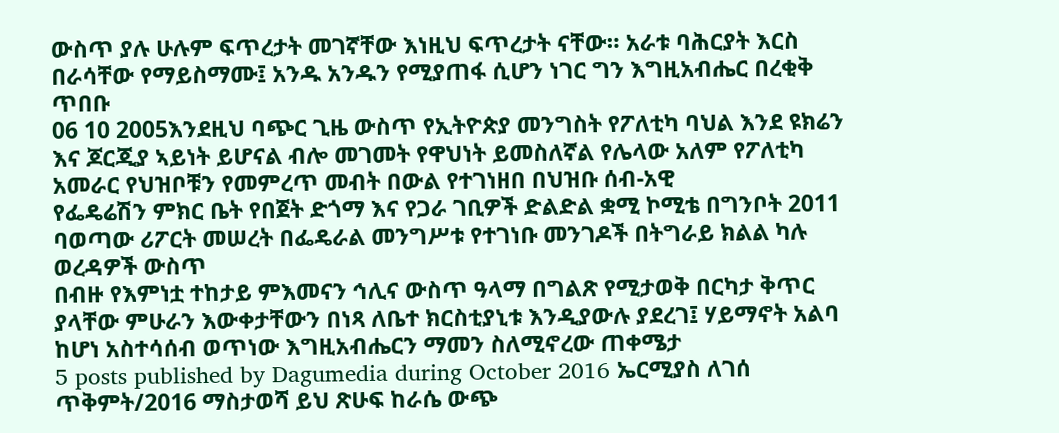ውስጥ ያሉ ሁሉም ፍጥረታት መገኛቸው እነዚህ ፍጥረታት ናቸው። አራቱ ባሕርያት እርስ በራሳቸው የማይስማሙ፤ አንዱ አንዱን የሚያጠፋ ሲሆን ነገር ግን እግዚአብሔር በረቂቅ ጥበቡ
06 10 2005እንደዚህ ባጭር ጊዜ ውስጥ የኢትዮጵያ መንግስት የፖለቲካ ባህል እንደ ዩክሬን እና ጆርጂያ ኣይነት ይሆናል ብሎ መገመት የዋህነት ይመስለኛል የሌላው አለም የፖለቲካ አመራር የህዝቦቹን የመምረጥ መብት በውል የተገነዘበ በህዝቡ ሰብ-አዊ
የፌዴሬሽን ምክር ቤት የበጀት ድጎማ እና የጋራ ገቢዎች ድልድል ቋሚ ኮሚቴ በግንቦት 2011 ባወጣው ሪፖርት መሠረት በፌዴራል መንግሥቱ የተገነቡ መንገዶች በትግራይ ክልል ካሉ ወረዳዎች ውስጥ
በብዙ የእምነቷ ተከታይ ምእመናን ኅሊና ውስጥ ዓላማ በግልጽ የሚታወቅ በርካታ ቅጥር ያላቸው ምሁራን እውቀታቸውን በነጻ ለቤተ ክርስቲያኒቱ እንዲያውሉ ያደረገ፤ ሃይማኖት አልባ ከሆነ አስተሳሰብ ወጥነው እግዚአብሔርን ማመን ስለሚኖረው ጠቀሜታ
5 posts published by Dagumedia during October 2016 ኤርሚያስ ለገሰ ጥቅምት/2016 ማስታወሻ ይህ ጽሁፍ ከራሴ ውጭ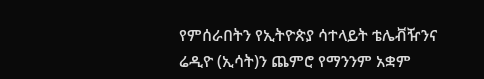የምሰራበትን የኢትዮጵያ ሳተላይት ቴሌቭዥንና ሬዲዮ (ኢሳት)ን ጨምሮ የማንንም አቋም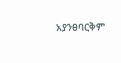አያንፀባርቅም